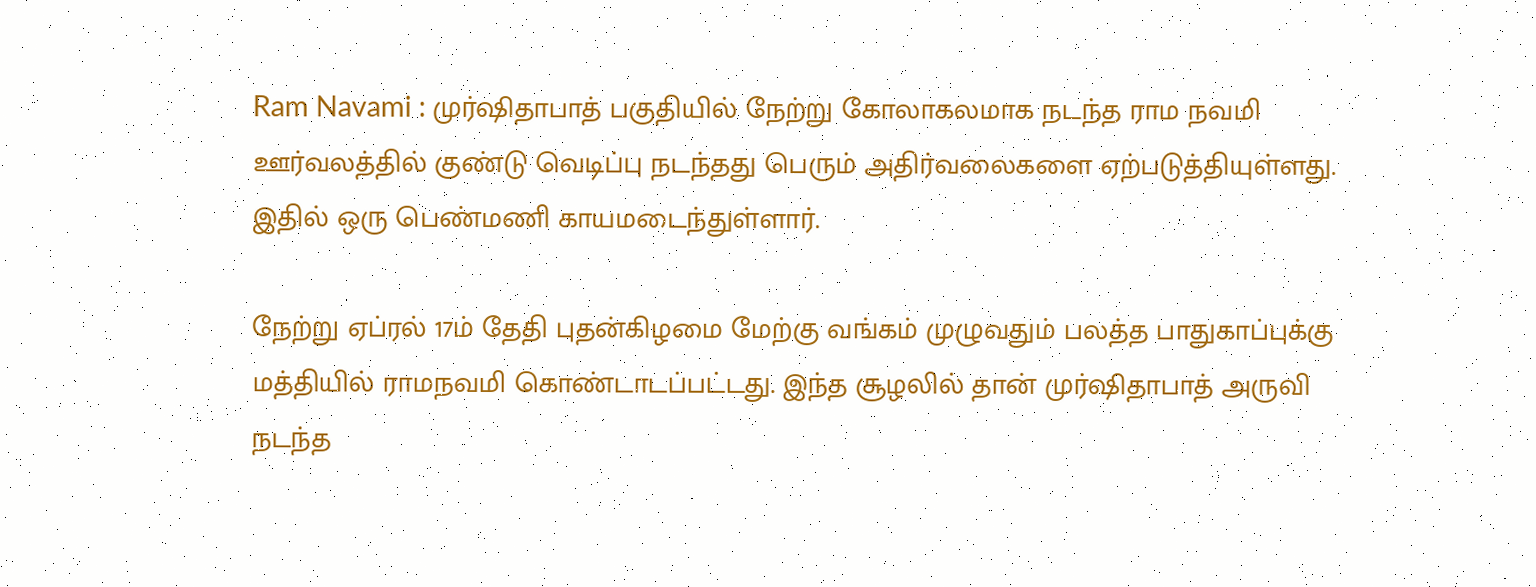Ram Navami : முர்ஷிதாபாத் பகுதியில் நேற்று கோலாகலமாக நடந்த ராம நவமி ஊர்வலத்தில் குண்டு வெடிப்பு நடந்தது பெரும் அதிர்வலைகளை ஏற்படுத்தியுள்ளது. இதில் ஒரு பெண்மணி காயமடைந்துள்ளார்.

நேற்று ஏப்ரல் 17ம் தேதி புதன்கிழமை மேற்கு வங்கம் முழுவதும் பலத்த பாதுகாப்புக்கு மத்தியில் ராமநவமி கொண்டாடப்பட்டது. இந்த சூழலில் தான் முர்ஷிதாபாத் அருவி நடந்த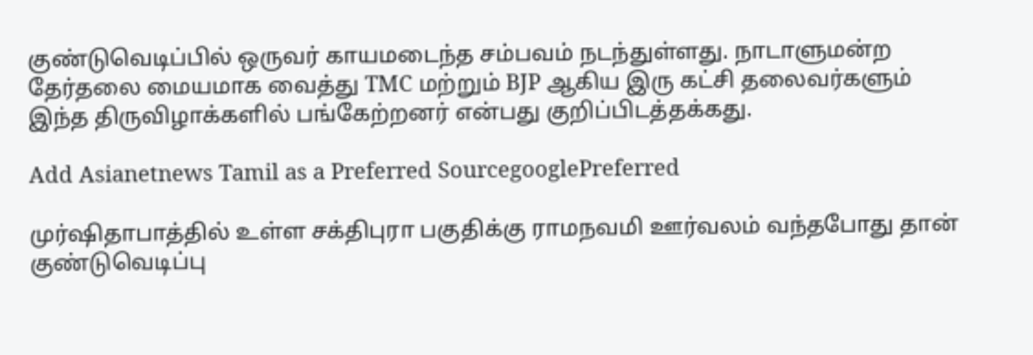குண்டுவெடிப்பில் ஒருவர் காயமடைந்த சம்பவம் நடந்துள்ளது. நாடாளுமன்ற தேர்தலை மையமாக வைத்து TMC மற்றும் BJP ஆகிய இரு கட்சி தலைவர்களும் இந்த திருவிழாக்களில் பங்கேற்றனர் என்பது குறிப்பிடத்தக்கது.

Add Asianetnews Tamil as a Preferred SourcegooglePreferred

முர்ஷிதாபாத்தில் உள்ள சக்திபுரா பகுதிக்கு ராமநவமி ஊர்வலம் வந்தபோது தான் குண்டுவெடிப்பு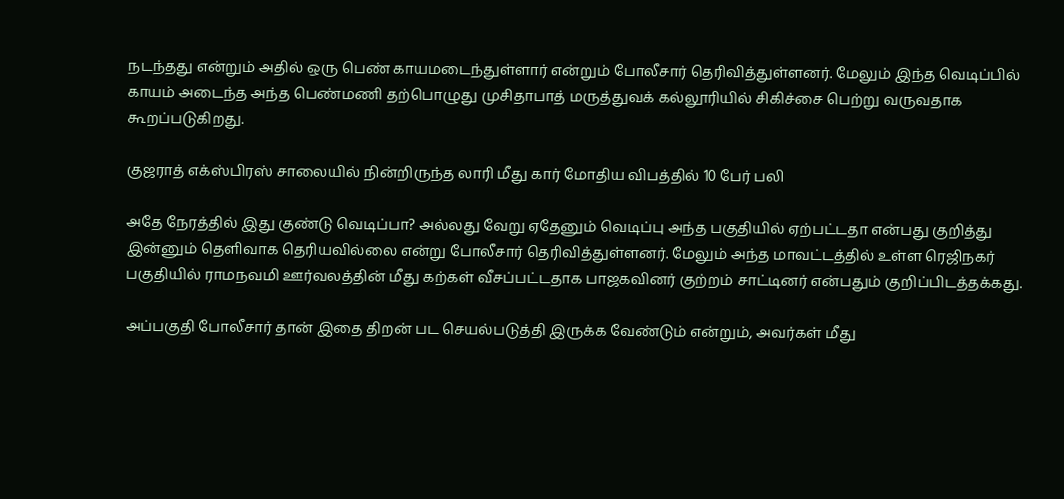நடந்தது என்றும் அதில் ஒரு பெண் காயமடைந்துள்ளார் என்றும் போலீசார் தெரிவித்துள்ளனர். மேலும் இந்த வெடிப்பில் காயம் அடைந்த அந்த பெண்மணி தற்பொழுது முசிதாபாத் மருத்துவக் கல்லூரியில் சிகிச்சை பெற்று வருவதாக கூறப்படுகிறது.

குஜராத் எக்ஸ்பிரஸ் சாலையில் நின்றிருந்த லாரி மீது கார் மோதிய விபத்தில் 10 பேர் பலி

அதே நேரத்தில் இது குண்டு வெடிப்பா? அல்லது வேறு ஏதேனும் வெடிப்பு அந்த பகுதியில் ஏற்பட்டதா என்பது குறித்து இன்னும் தெளிவாக தெரியவில்லை என்று போலீசார் தெரிவித்துள்ளனர். மேலும் அந்த மாவட்டத்தில் உள்ள ரெஜிநகர் பகுதியில் ராமநவமி ஊர்வலத்தின் மீது கற்கள் வீசப்பட்டதாக பாஜகவினர் குற்றம் சாட்டினர் என்பதும் குறிப்பிடத்தக்கது.

அப்பகுதி போலீசார் தான் இதை திறன் பட செயல்படுத்தி இருக்க வேண்டும் என்றும், அவர்கள் மீது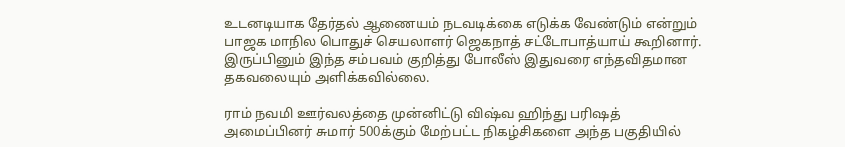உடனடியாக தேர்தல் ஆணையம் நடவடிக்கை எடுக்க வேண்டும் என்றும் பாஜக மாநில பொதுச் செயலாளர் ஜெகநாத் சட்டோபாத்யாய் கூறினார். இருப்பினும் இந்த சம்பவம் குறித்து போலீஸ் இதுவரை எந்தவிதமான தகவலையும் அளிக்கவில்லை.

ராம் நவமி ஊர்வலத்தை முன்னிட்டு விஷ்வ ஹிந்து பரிஷத் அமைப்பினர் சுமார் 500க்கும் மேற்பட்ட நிகழ்சிகளை அந்த பகுதியில்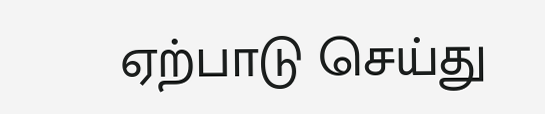ஏற்பாடு செய்து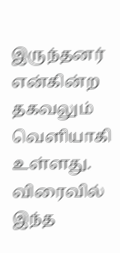இருந்தனர் என்கின்ற தகவலும் வெளியாகி உள்ளது. விரைவில் இந்த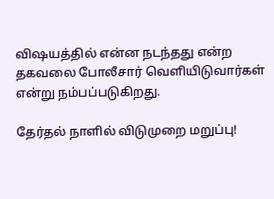விஷயத்தில் என்ன நடந்தது என்ற தகவலை போலீசார் வெளியிடுவார்கள் என்று நம்பப்படுகிறது.

தேர்தல் நாளில் விடுமுறை மறுப்பு!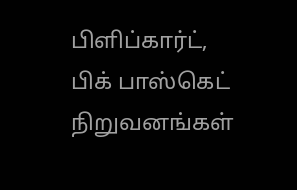பிளிப்கார்ட், பிக் பாஸ்கெட் நிறுவனங்கள்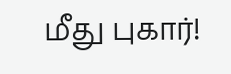மீது புகார்!